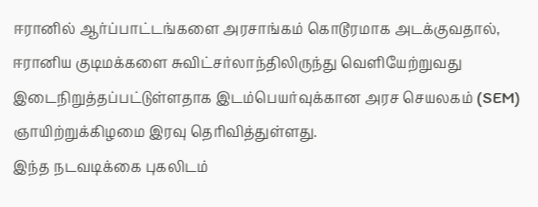ஈரானில் ஆர்ப்பாட்டங்களை அரசாங்கம் கொடூரமாக அடக்குவதால், ஈரானிய குடிமக்களை சுவிட்சர்லாந்திலிருந்து வெளியேற்றுவது இடைநிறுத்தப்பட்டுள்ளதாக இடம்பெயர்வுக்கான அரச செயலகம் (SEM) ஞாயிற்றுக்கிழமை இரவு தெரிவித்துள்ளது.
இந்த நடவடிக்கை புகலிடம்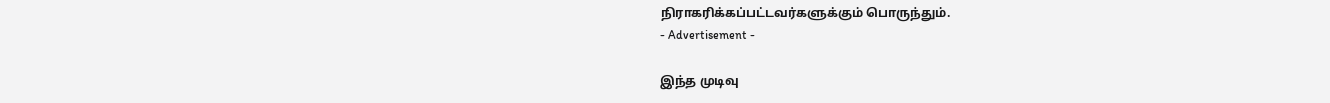நிராகரிக்கப்பட்டவர்களுக்கும் பொருந்தும்.
- Advertisement -

இந்த முடிவு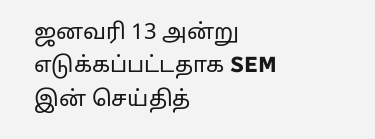ஜனவரி 13 அன்று எடுக்கப்பட்டதாக SEM இன் செய்தித்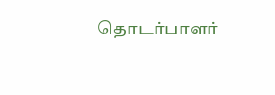தொடர்பாளர்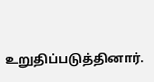உறுதிப்படுத்தினார்.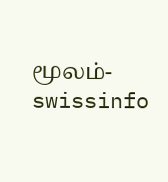மூலம்- swissinfo